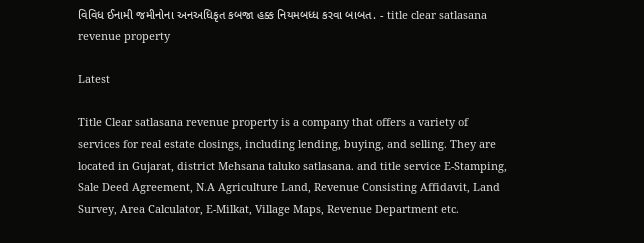વિવિધ ઈનામી જમીનોના અનઅધિકૃત કબજા હક્ક નિયમબધ્ધ કરવા બાબત. - title clear satlasana revenue property

Latest

Title Clear satlasana revenue property is a company that offers a variety of services for real estate closings, including lending, buying, and selling. They are located in Gujarat, district Mehsana taluko satlasana. and title service E-Stamping, Sale Deed Agreement, N.A Agriculture Land, Revenue Consisting Affidavit, Land Survey, Area Calculator, E-Milkat, Village Maps, Revenue Department etc.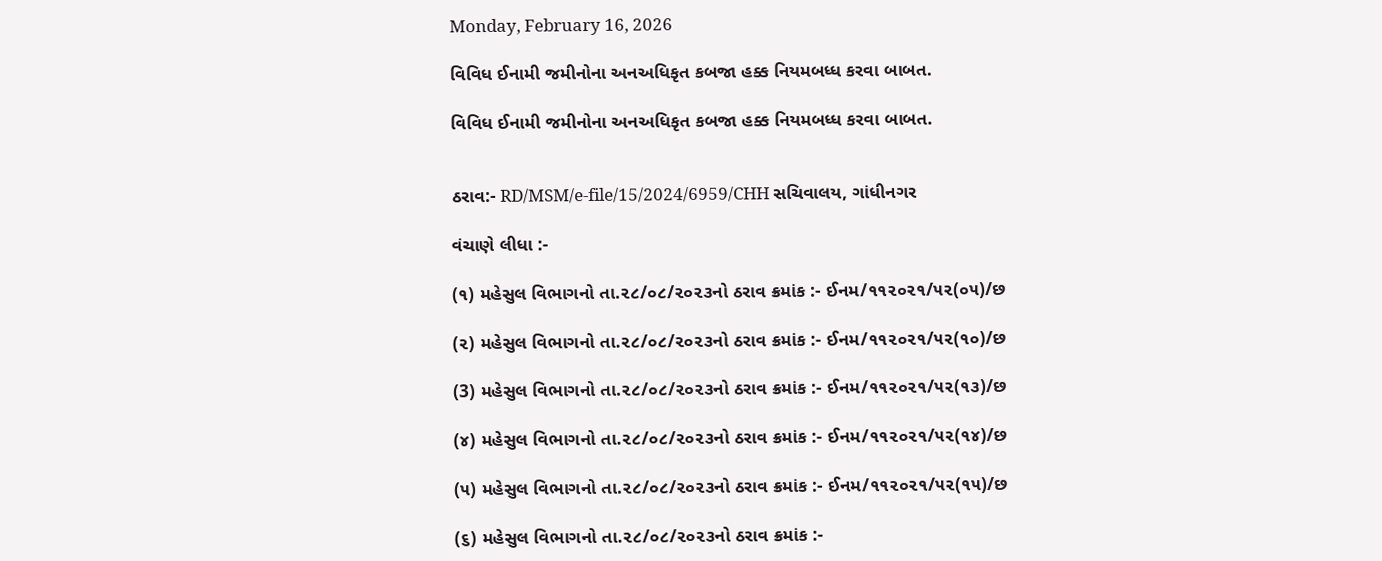Monday, February 16, 2026

વિવિધ ઈનામી જમીનોના અનઅધિકૃત કબજા હક્ક નિયમબધ્ધ કરવા બાબત.

વિવિધ ઈનામી જમીનોના અનઅધિકૃત કબજા હક્ક નિયમબધ્ધ કરવા બાબત.


ઠરાવ:- RD/MSM/e-file/15/2024/6959/CHH સચિવાલય, ગાંધીનગર

વંચાણે લીધા :-

(૧) મહેસુલ વિભાગનો તા.૨૮/૦૮/૨૦૨૩નો ઠરાવ ક્રમાંક :- ઈનમ/૧૧૨૦૨૧/૫૨(૦૫)/છ

(૨) મહેસુલ વિભાગનો તા.૨૮/૦૮/૨૦૨૩નો ઠરાવ ક્રમાંક :- ઈનમ/૧૧૨૦૨૧/૫૨(૧૦)/છ

(3) મહેસુલ વિભાગનો તા.૨૮/૦૮/૨૦૨૩નો ઠરાવ ક્રમાંક :- ઈનમ/૧૧૨૦૨૧/૫૨(૧૩)/છ

(૪) મહેસુલ વિભાગનો તા.૨૮/૦૮/૨૦૨૩નો ઠરાવ ક્રમાંક :- ઈનમ/૧૧૨૦૨૧/૫૨(૧૪)/છ

(૫) મહેસુલ વિભાગનો તા.૨૮/૦૮/૨૦૨૩નો ઠરાવ ક્રમાંક :- ઈનમ/૧૧૨૦૨૧/૫૨(૧૫)/છ

(૬) મહેસુલ વિભાગનો તા.૨૮/૦૮/૨૦૨૩નો ઠરાવ ક્રમાંક :-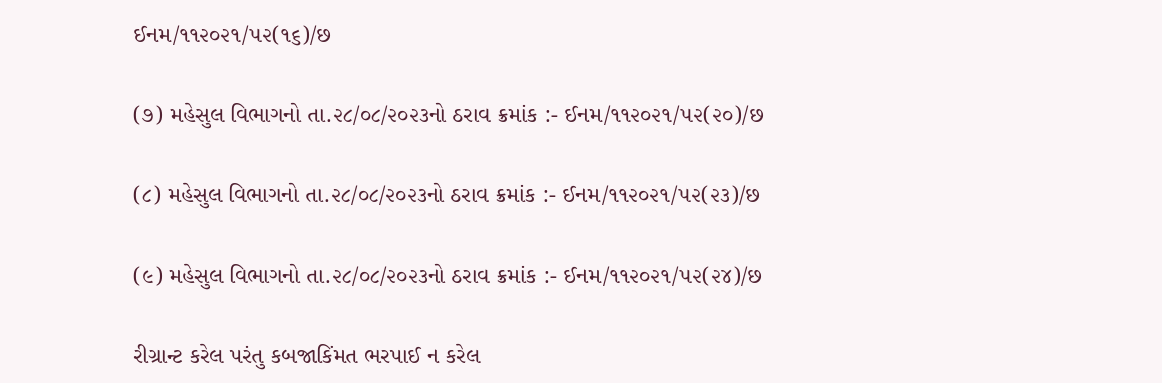ઈનમ/૧૧૨૦૨૧/૫૨(૧૬)/છ

(૭) મહેસુલ વિભાગનો તા.૨૮/૦૮/૨૦૨૩નો ઠરાવ ક્રમાંક :- ઈનમ/૧૧૨૦૨૧/૫૨(૨૦)/છ

(૮) મહેસુલ વિભાગનો તા.૨૮/૦૮/૨૦૨૩નો ઠરાવ ક્રમાંક :- ઈનમ/૧૧૨૦૨૧/૫૨(૨૩)/છ

(૯) મહેસુલ વિભાગનો તા.૨૮/૦૮/૨૦૨૩નો ઠરાવ ક્રમાંક :- ઈનમ/૧૧૨૦૨૧/૫૨(૨૪)/છ

રીગ્રાન્ટ કરેલ પરંતુ કબજાકિંમત ભરપાઈ ન કરેલ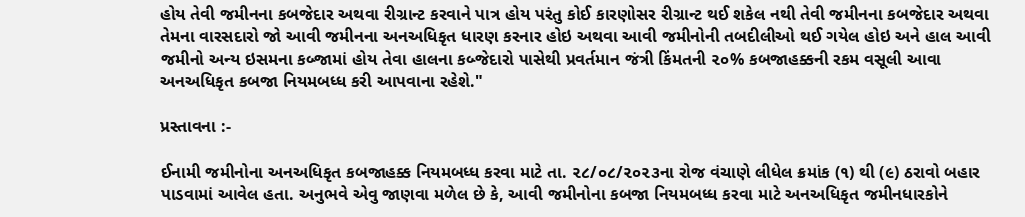હોય તેવી જમીનના કબજેદાર અથવા રીગ્રાન્ટ કરવાને પાત્ર હોય પરંતુ કોઈ કારણોસર રીગ્રાન્ટ થઈ શકેલ નથી તેવી જમીનના કબજેદાર અથવા તેમના વારસદારો જો આવી જમીનના અનઅધિકૃત ધારણ કરનાર હોઇ અથવા આવી જમીનોની તબદીલીઓ થઈ ગયેલ હોઇ અને હાલ આવી જમીનો અન્ય ઇસમના કબ્જામાં હોય તેવા હાલના કબ્જેદારો પાસેથી પ્રવર્તમાન જંત્રી કિંમતની ૨૦% કબજાહક્કની રકમ વસૂલી આવા અનઅધિકૃત કબજા નિયમબધ્ધ કરી આપવાના રહેશે."

પ્રસ્તાવના :-

ઈનામી જમીનોના અનઅધિકૃત કબજાહક્ક નિયમબધ્ધ કરવા માટે તા. ૨૮/૦૮/૨૦૨૩ના રોજ વંચાણે લીધેલ ક્રમાંક (૧) થી (૯) ઠરાવો બહાર પાડવામાં આવેલ હતા. અનુભવે એવુ જાણવા મળેલ છે કે, આવી જમીનોના કબજા નિયમબધ્ધ કરવા માટે અનઅધિકૃત જમીનધારકોને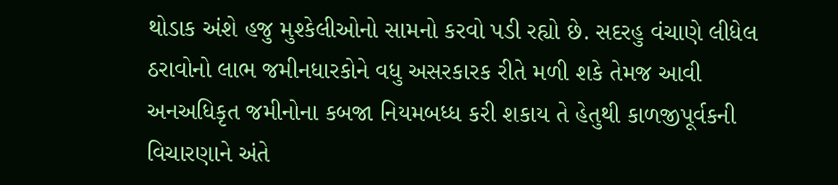થોડાક અંશે હજુ મુશ્કેલીઓનો સામનો કરવો પડી રહ્યો છે. સદરહુ વંચાણે લીધેલ ઠરાવોનો લાભ જમીનધારકોને વધુ અસરકારક રીતે મળી શકે તેમજ આવી અનઅધિકૃત જમીનોના કબજા નિયમબધ્ધ કરી શકાય તે હેતુથી કાળજીપૂર્વકની વિચારણાને અંતે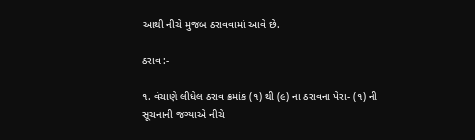આથી નીચે મુજબ ઠરાવવામાં આવે છે.

ઠરાવ :-

૧. વંચાણે લીધેલ ઠરાવ ક્રમાંક (૧) થી (૯) ના ઠરાવના પેરા- (૧) ની સૂચનાની જગ્યાએ નીચે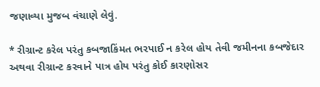જણાવ્યા મુજબ વંચાણે લેવું.

* રીગ્રાન્ટ કરેલ પરંતુ કબજાકિંમત ભરપાઈ ન કરેલ હોય તેવી જમીનના કબજેદાર અથવા રીગ્રાન્ટ કરવાને પાત્ર હોય પરંતુ કોઈ કારણોસર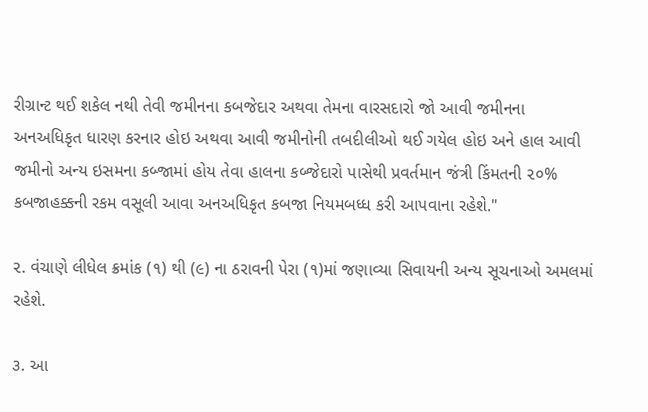રીગ્રાન્ટ થઈ શકેલ નથી તેવી જમીનના કબજેદાર અથવા તેમના વારસદારો જો આવી જમીનના અનઅધિકૃત ધારણ કરનાર હોઇ અથવા આવી જમીનોની તબદીલીઓ થઈ ગયેલ હોઇ અને હાલ આવી જમીનો અન્ય ઇસમના કબ્જામાં હોય તેવા હાલના કબ્જેદારો પાસેથી પ્રવર્તમાન જંત્રી કિંમતની ૨૦% કબજાહક્કની રકમ વસૂલી આવા અનઅધિકૃત કબજા નિયમબધ્ધ કરી આપવાના રહેશે."

૨. વંચાણે લીધેલ ક્રમાંક (૧) થી (૯) ના ઠરાવની પેરા (૧)માં જણાવ્યા સિવાયની અન્ય સૂચનાઓ અમલમાં રહેશે.

૩. આ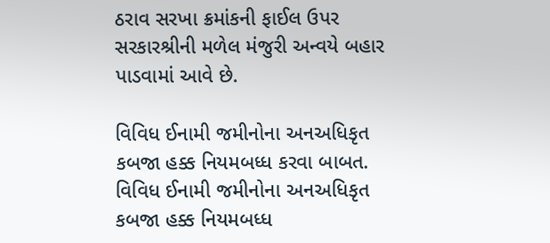ઠરાવ સરખા ક્રમાંકની ફાઈલ ઉપર સરકારશ્રીની મળેલ મંજુરી અન્વયે બહાર પાડવામાં આવે છે.

વિવિધ ઈનામી જમીનોના અનઅધિકૃત કબજા હક્ક નિયમબધ્ધ કરવા બાબત.
વિવિધ ઈનામી જમીનોના અનઅધિકૃત કબજા હક્ક નિયમબધ્ધ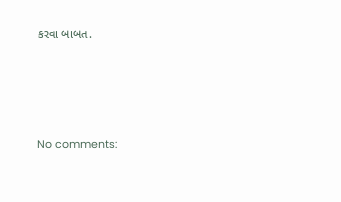કરવા બાબત.




No comments: